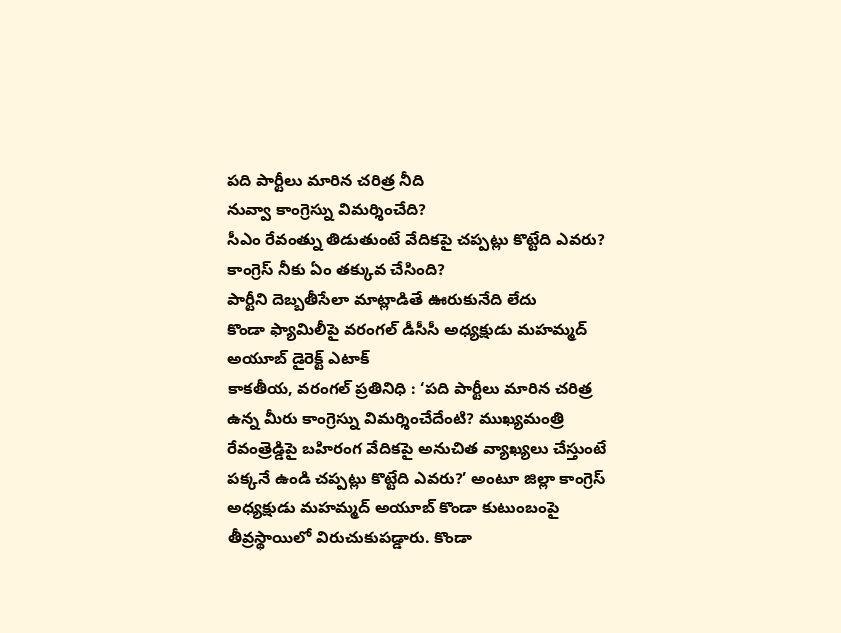పది పార్టీలు మారిన చరిత్ర నీది
నువ్వా కాంగ్రెస్ను విమర్శించేది?
సీఎం రేవంత్ను తిడుతుంటే వేదికపై చప్పట్లు కొట్టేది ఎవరు?
కాంగ్రెస్ నీకు ఏం తక్కువ చేసింది?
పార్టీని దెబ్బతీసేలా మాట్లాడితే ఊరుకునేది లేదు
కొండా ఫ్యామిలీపై వరంగల్ డీసీసీ అధ్యక్షుడు మహమ్మద్ అయూబ్ డైరెక్ట్ ఎటాక్
కాకతీయ, వరంగల్ ప్రతినిధి : ‘పది పార్టీలు మారిన చరిత్ర ఉన్న మీరు కాంగ్రెస్ను విమర్శించేదేంటి? ముఖ్యమంత్రి రేవంత్రెడ్డిపై బహిరంగ వేదికపై అనుచిత వ్యాఖ్యలు చేస్తుంటే పక్కనే ఉండి చప్పట్లు కొట్టేది ఎవరు?’ అంటూ జిల్లా కాంగ్రెస్ అధ్యక్షుడు మహమ్మద్ అయూబ్ కొండా కుటుంబంపై తీవ్రస్థాయిలో విరుచుకుపడ్డారు. కొండా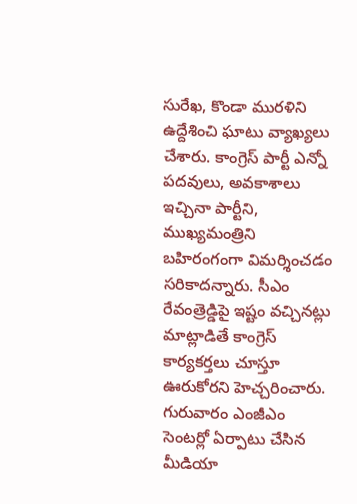సురేఖ, కొండా మురళిని ఉద్దేశించి ఘాటు వ్యాఖ్యలు చేశారు. కాంగ్రెస్ పార్టీ ఎన్నో పదవులు, అవకాశాలు ఇచ్చినా పార్టీని, ముఖ్యమంత్రిని బహిరంగంగా విమర్శించడం సరికాదన్నారు. సీఎం రేవంత్రెడ్డిపై ఇష్టం వచ్చినట్లు మాట్లాడితే కాంగ్రెస్ కార్యకర్తలు చూస్తూ ఊరుకోరని హెచ్చరించారు. గురువారం ఎంజీఎం సెంటర్లో ఏర్పాటు చేసిన మీడియా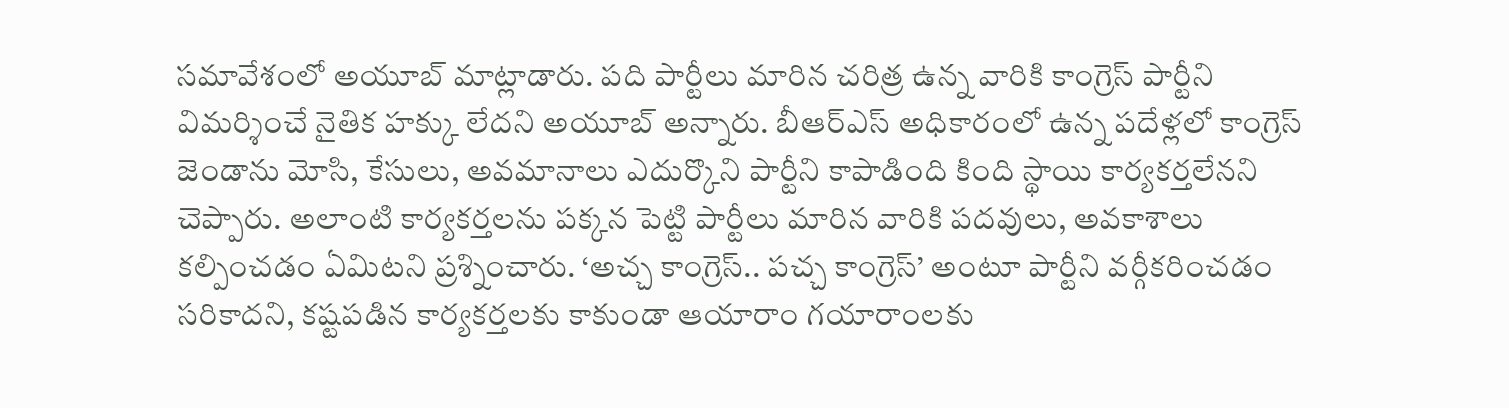సమావేశంలో అయూబ్ మాట్లాడారు. పది పార్టీలు మారిన చరిత్ర ఉన్న వారికి కాంగ్రెస్ పార్టీని విమర్శించే నైతిక హక్కు లేదని అయూబ్ అన్నారు. బీఆర్ఎస్ అధికారంలో ఉన్న పదేళ్లలో కాంగ్రెస్ జెండాను మోసి, కేసులు, అవమానాలు ఎదుర్కొని పార్టీని కాపాడింది కింది స్థాయి కార్యకర్తలేనని చెప్పారు. అలాంటి కార్యకర్తలను పక్కన పెట్టి పార్టీలు మారిన వారికి పదవులు, అవకాశాలు కల్పించడం ఏమిటని ప్రశ్నించారు. ‘అచ్చ కాంగ్రెస్.. పచ్చ కాంగ్రెస్’ అంటూ పార్టీని వర్గీకరించడం సరికాదని, కష్టపడిన కార్యకర్తలకు కాకుండా ఆయారాం గయారాంలకు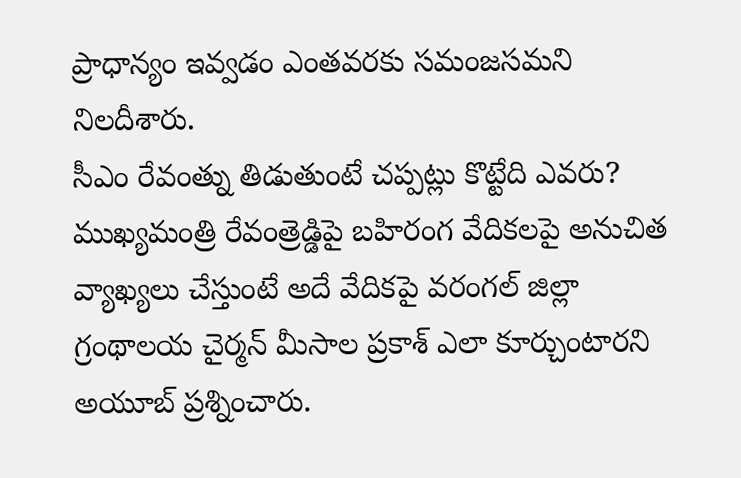ప్రాధాన్యం ఇవ్వడం ఎంతవరకు సమంజసమని నిలదీశారు.
సీఎం రేవంత్ను తిడుతుంటే చప్పట్లు కొట్టేది ఎవరు?
ముఖ్యమంత్రి రేవంత్రెడ్డిపై బహిరంగ వేదికలపై అనుచిత వ్యాఖ్యలు చేస్తుంటే అదే వేదికపై వరంగల్ జిల్లా గ్రంథాలయ చైర్మన్ మీసాల ప్రకాశ్ ఎలా కూర్చుంటారని అయూబ్ ప్రశ్నించారు.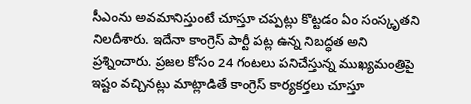సీఎంను అవమానిస్తుంటే చూస్తూ చప్పట్లు కొట్టడం ఏం సంస్కృతని నిలదీశారు. ఇదేనా కాంగ్రెస్ పార్టీ పట్ల ఉన్న నిబద్ధత అని ప్రశ్నించారు. ప్రజల కోసం 24 గంటలు పనిచేస్తున్న ముఖ్యమంత్రిపై ఇష్టం వచ్చినట్లు మాట్లాడితే కాంగ్రెస్ కార్యకర్తలు చూస్తూ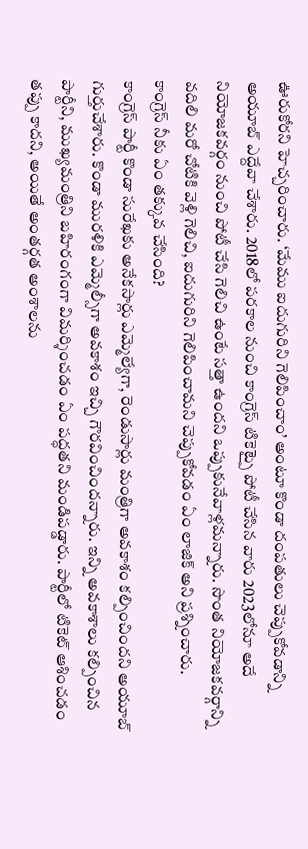ఊరుకోరని హెచ్చరించారు. ‘మేము ఐదుగురిని గెలిపించాం’ అంటూ కొండా దంపతులు చెప్పుకోవడాన్ని అయూబ్ ఎద్దేవా చేశారు. 2018లో పరకాల నుంచి కాంగ్రెస్ టికెట్పై పోటీ చేసిన వారు 2023లోనూ అదే నియోజకవర్గం నుంచి పోటీ చేసి గెలిచి ఉంటే సత్తా ఉందని ఒప్పుకునేవాళ్లమన్నారు. సొంత నియోజకవర్గాన్ని వదిలి మరో చోటికి వెళ్లి గెలిచి, ఐదుగురిని గెలిపించామని చెప్పుకోవడం ఏం లాజిక్ అని ప్రశ్నించారు.
కాంగ్రెస్ నీకు ఏం తక్కువ చేసింది?
కాంగ్రెస్ పార్టీ కొండా సురేఖకు అనేకసార్లు ఎమ్మెల్యేగా, రెండుసార్లు మంత్రిగా అవకాశం కల్పించిందని అయూబ్ గుర్తుచేశారు. కొండా మురళికి ఎమ్మెల్సీగా అవకాశం ఇచ్చి గౌరవించిందన్నారు. ఇన్ని అవకాశాలు కల్పించిన పార్టీని, ముఖ్యమంత్రిని బహిరంగంగా విమర్శించడం ఏం పద్ధతని మండిపడ్డారు. పార్టీలో టికెట్ ఆశించడం తప్పు కాదని, అయితే అంతర్గత అంశాలను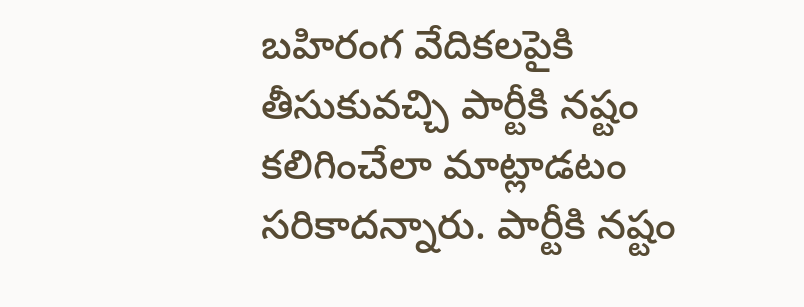బహిరంగ వేదికలపైకి తీసుకువచ్చి పార్టీకి నష్టం కలిగించేలా మాట్లాడటం సరికాదన్నారు. పార్టీకి నష్టం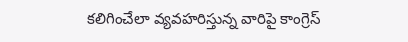కలిగించేలా వ్యవహరిస్తున్న వారిపై కాంగ్రెస్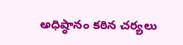అధిష్ఠానం కఠిన చర్యలు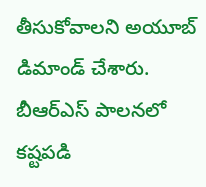తీసుకోవాలని అయూబ్ డిమాండ్ చేశారు. బీఆర్ఎస్ పాలనలో కష్టపడి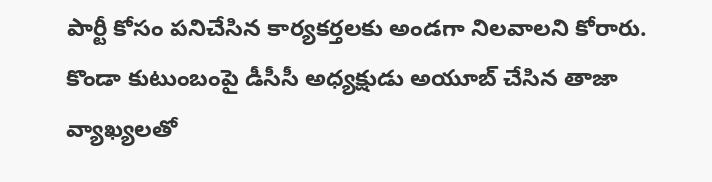పార్టీ కోసం పనిచేసిన కార్యకర్తలకు అండగా నిలవాలని కోరారు. కొండా కుటుంబంపై డీసీసీ అధ్యక్షుడు అయూబ్ చేసిన తాజా వ్యాఖ్యలతో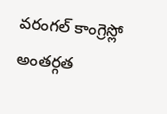వరంగల్ కాంగ్రెస్లో అంతర్గత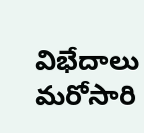విభేదాలు మరోసారి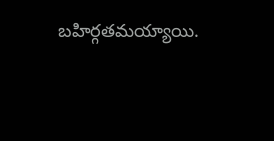బహిర్గతమయ్యాయి.